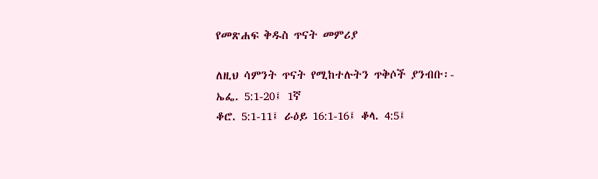የመጽሐፍ ቅዱስ ጥናት መምሪያ

ለዚህ ሳምንት ጥናት የሚከተሉትን ጥቅሶች ያንብቡ፡- ኤፌ. 5:1-20፤ 1ኛ
ቆሮ. 5:1-11፤ ራዕይ 16:1-16፤ ቆላ. 4:5፤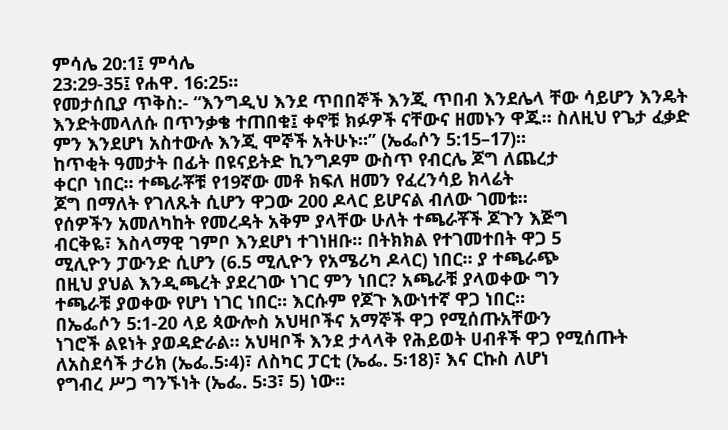ምሳሌ 20:1፤ ምሳሌ
23:29-35፤ የሐዋ. 16:25።
የመታሰቢያ ጥቅስ:- “እንግዲህ እንደ ጥበበኞች እንጂ ጥበብ እንደሌላ ቸው ሳይሆን እንዴት እንድትመላለሱ በጥንቃቄ ተጠበቁ፤ ቀኖቹ ክፉዎች ናቸውና ዘመኑን ዋጁ። ስለዚህ የጌታ ፈቃድ ምን እንደሆነ አስተውሉ እንጂ ሞኞች አትሁኑ።” (ኤፌሶን 5:15–17)።
ከጥቂት ዓመታት በፊት በዩናይትድ ኪንግዶም ውስጥ የብርሌ ጆግ ለጨረታ
ቀርቦ ነበር። ተጫራቾቹ የ19ኛው መቶ ክፍለ ዘመን የፈረንሳይ ክላሬት
ጆግ በማለት የገለጹት ሲሆን ዋጋው 200 ዶላር ይሆናል ብለው ገመቱ።
የሰዎችን አመለካከት የመረዳት አቅም ያላቸው ሁለት ተጫራቾች ጆጉን እጅግ
ብርቅዬ፣ እስላማዊ ገምቦ እንደሆነ ተገነዘቡ። በትክክል የተገመተበት ዋጋ 5
ሚሊዮን ፓውንድ ሲሆን (6.5 ሚሊዮን የአሜሪካ ዶላር) ነበር። ያ ተጫራጭ
በዚህ ያህል እንዲጫረት ያደረገው ነገር ምን ነበር? አጫራቹ ያላወቀው ግን
ተጫራቹ ያወቀው የሆነ ነገር ነበር። እርሱም የጆጉ እውነተኛ ዋጋ ነበር።
በኤፌሶን 5:1-20 ላይ ጳውሎስ አህዛቦችና አማኞች ዋጋ የሚሰጡአቸውን
ነገሮች ልዩነት ያወዳድራል። አህዛቦች እንደ ታላላቅ የሕይወት ሀብቶች ዋጋ የሚሰጡት
ለአስደሳች ታሪክ (ኤፌ.5፡4)፣ ለስካር ፓርቲ (ኤፌ. 5፡18)፣ እና ርኩስ ለሆነ
የግብረ ሥጋ ግንኙነት (ኤፌ. 5፡3፣ 5) ነው።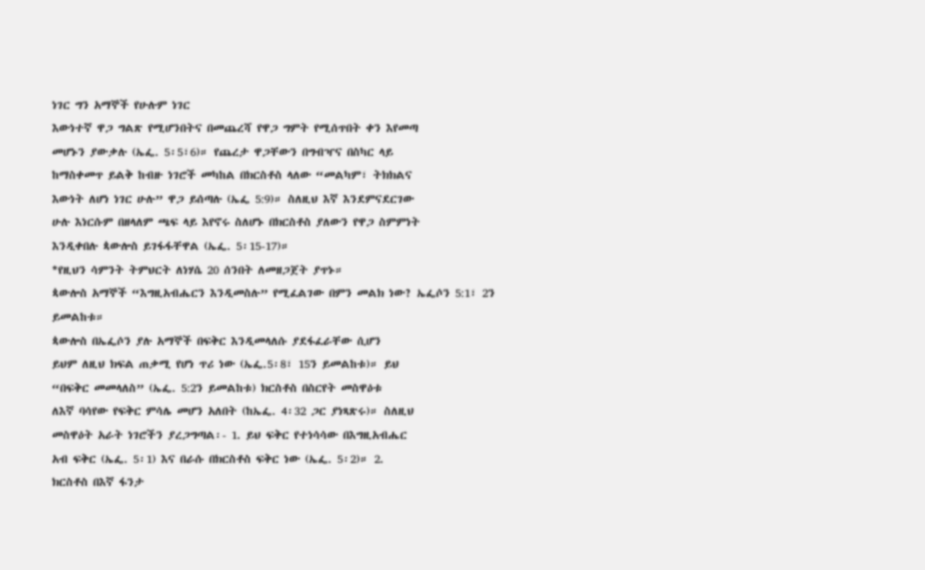ነገር ግን አማኞች የሁሉም ነገር
እውነተኛ ዋጋ ግልጽ የሚሆንበትና በመጨረሻ የዋጋ ግምት የሚሰጥበት ቀን እየመጣ
መሆኑን ያውቃሉ (ኤፌ. 5፡5፣6)። የጨረታ ዋጋቸውን በግብዣና በስካር ላይ
ከማስቀመጥ ይልቅ ከብዙ ነገሮች መካከል በክርስቶስ ላለው “መልካም፣ ትክክልና
እውነት ለሆነ ነገር ሁሉ” ዋጋ ይሰጣሉ (ኤፌ 5:9)። ስለዚህ እኛ እንደምናደርገው
ሁሉ እነርሱም በዘላለም ጫፍ ላይ እየኖሩ ስለሆኑ በክርስቶስ ያለውን የዋጋ ስምምነት
እንዲቀበሉ ጳውሎስ ይገፋፋቸዋል (ኤፌ. 5፡15-17)።
*የዚህን ሳምንት ትምህርት ለነሃሴ 20 ሰንበት ለመዘጋጀት ያጥኑ።
ጳውሎስ አማኞች “እግዚአብሔርን እንዲመስሉ” የሚፈልገው በምን መልክ ነው? ኤፌሶን 5:1፣ 2ን ይመልከቱ።
ጳውሎስ በኤፌሶን ያሉ አማኞች በፍቅር እንዲመላለሱ ያደፋፈራቸው ሲሆን
ይህም ለዚህ ክፍል ጠቃሚ የሆነ ጥሪ ነው (ኤፌ.5፡8፣ 15ን ይመልከቱ)። ይህ
“በፍቅር መመላለስ” (ኤፌ. 5:2ን ይመልከቱ) ክርስቶስ በስርየት መስዋዕቱ
ለእኛ ባሳየው የፍቅር ምሳሌ መሆን አለበት (ከኤፌ. 4፡32 ጋር ያነጻጽሩ)። ስለዚህ
መስዋዕት አራት ነገሮችን ያረጋግጣል፡- 1. ይህ ፍቅር የተነሳሳው በእግዚአብሔር
አብ ፍቅር (ኤፌ. 5፡1) እና በራሱ በክርስቶስ ፍቅር ነው (ኤፌ. 5፡2)። 2.
ክርስቶስ በእኛ ፋንታ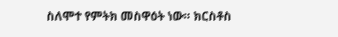ስለሞተ የምትክ መስዋዕት ነው። ክርስቶስ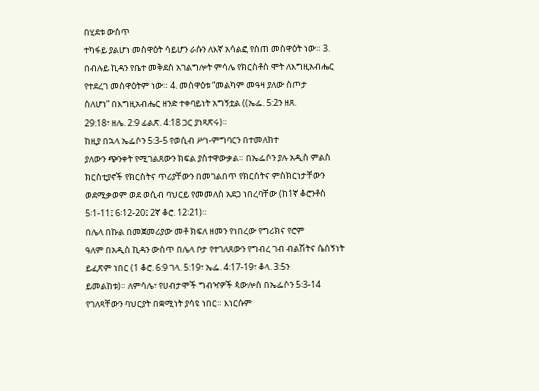በሂደቱ ውስጥ
ተካፋይ ያልሆነ መስዋዕት ሳይሆን ራሱን ለእኛ አሳልፎ የሰጠ መስዋዕት ነው። 3.
በብሉይ ኪዳን የቤተ መቅደስ አገልግሎት ምሳሌ የክርስቶስ ሞት ለእግዚአብሔር
የተደረገ መስዋዕትም ነው። 4. መስዋዕቱ “መልካም መዓዛ ያለው ስጦታ
ስለሆነ” በእግዚአብሔር ዘንድ ተቀባይነት አግኝቷል ((ኤፌ. 5:2ን ዘጸ.
29:18፣ ዘሌ. 2:9 ፊልጽ. 4:18 ጋር ያነጻጽሩ)።
ከዚያ በኋላ ኤፌሶን 5:3-5 የወሲብ ሥነ-ምግባርን በተመለከተ
ያለውን ጭንቀት የሚገልጸውን ክፍል ያስተዋውቃል። በኤፌሶን ያሉ አዲስ ምልስ
ክርስቲያኖች የክርስትና ጥሪያቸውን በመገልበጥ የክርስትና ምስክርነታቸውን
ወደሚቃወም ወደ ወሲብ ባህርይ የመመለስ አደጋ ነበረባቸው (ከ1ኛ ቆሮንቶስ
5፡1-11፤ 6፡12-20፤ 2ኛ ቆሮ. 12፡21)።
በሌላ በኩል በመጀመሪያው መቶ ክፍለ ዘመን የነበረው የግሪክና የሮም
ዓለም በአዲስ ኪዳን ውስጥ በሌላ ቦታ የተገለጸውን የግብረ ገብ ብልሽትና ሴሰኝነት
ይፈጽም ነበር (1 ቆሮ. 6:9 ገላ. 5:19፣ ኤፌ. 4:17-19፣ ቆላ. 3:5ን
ይመልከቱ)። ለምሳሌ፣ የሀብታሞች ግብዣዎች ጳውሎስ በኤፌሶን 5፡3-14
የገለጻቸውን ባህርያት በቋሚነት ያሳዩ ነበር። እነርሱም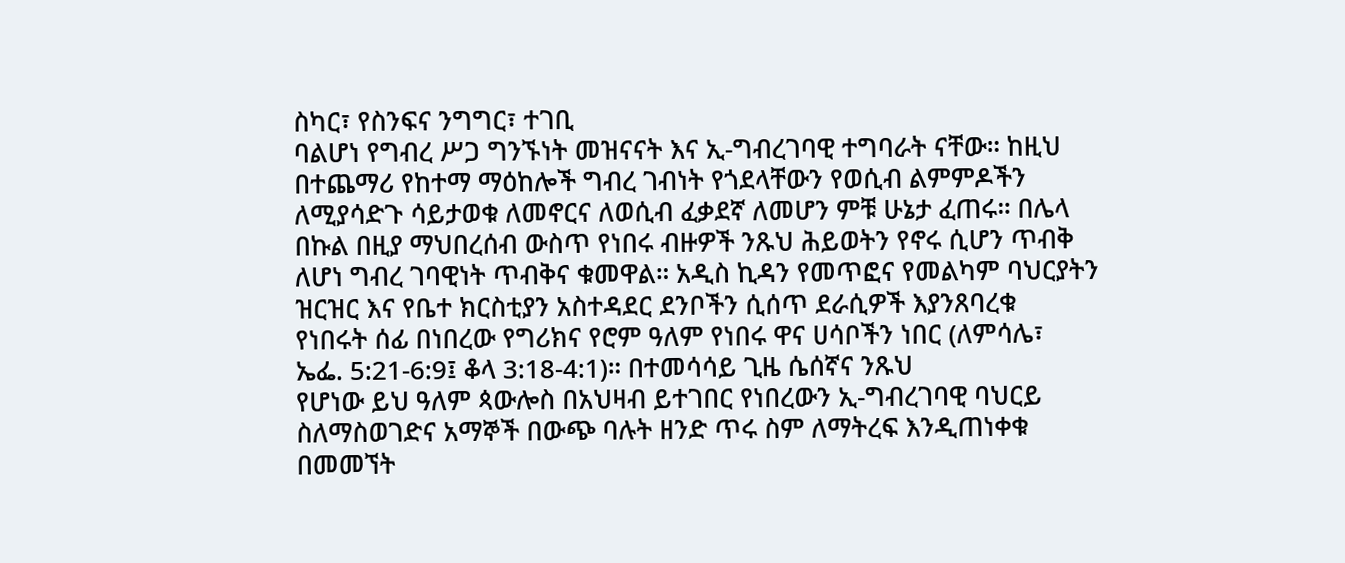ስካር፣ የስንፍና ንግግር፣ ተገቢ
ባልሆነ የግብረ ሥጋ ግንኙነት መዝናናት እና ኢ-ግብረገባዊ ተግባራት ናቸው። ከዚህ
በተጨማሪ የከተማ ማዕከሎች ግብረ ገብነት የጎደላቸውን የወሲብ ልምምዶችን
ለሚያሳድጉ ሳይታወቁ ለመኖርና ለወሲብ ፈቃደኛ ለመሆን ምቹ ሁኔታ ፈጠሩ። በሌላ
በኩል በዚያ ማህበረሰብ ውስጥ የነበሩ ብዙዎች ንጹህ ሕይወትን የኖሩ ሲሆን ጥብቅ
ለሆነ ግብረ ገባዊነት ጥብቅና ቁመዋል። አዲስ ኪዳን የመጥፎና የመልካም ባህርያትን
ዝርዝር እና የቤተ ክርስቲያን አስተዳደር ደንቦችን ሲሰጥ ደራሲዎች እያንጸባረቁ
የነበሩት ሰፊ በነበረው የግሪክና የሮም ዓለም የነበሩ ዋና ሀሳቦችን ነበር (ለምሳሌ፣
ኤፌ. 5:21-6:9፤ ቆላ 3:18-4:1)። በተመሳሳይ ጊዜ ሴሰኛና ንጹህ
የሆነው ይህ ዓለም ጳውሎስ በአህዛብ ይተገበር የነበረውን ኢ-ግብረገባዊ ባህርይ
ስለማስወገድና አማኞች በውጭ ባሉት ዘንድ ጥሩ ስም ለማትረፍ እንዲጠነቀቁ
በመመኘት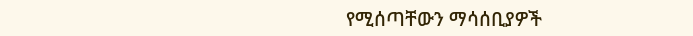የሚሰጣቸውን ማሳሰቢያዎች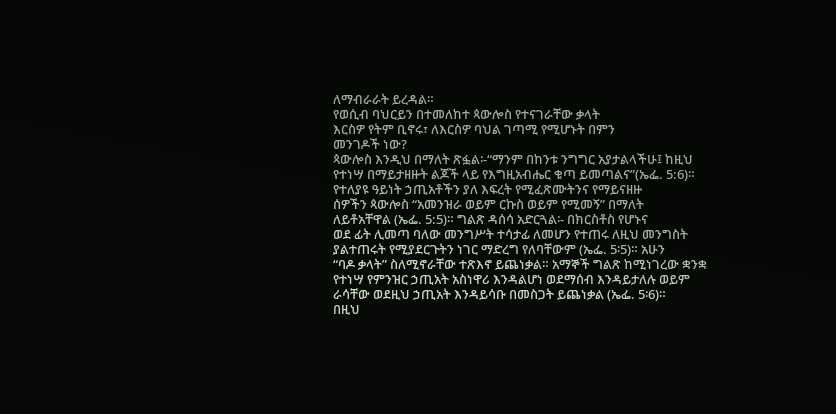ለማብራራት ይረዳል።
የወሲብ ባህርይን በተመለከተ ጳውሎስ የተናገራቸው ቃላት
እርስዎ የትም ቢኖሩ፣ ለእርስዎ ባህል ገጣሚ የሚሆኑት በምን
መንገዶች ነው?
ጳውሎስ እንዲህ በማለት ጽፏል፡-“ማንም በከንቱ ንግግር አያታልላችሁ፤ ከዚህ
የተነሣ በማይታዘዙት ልጆች ላይ የእግዚአብሔር ቁጣ ይመጣልና”(ኤፌ. 5:6)።
የተለያዩ ዓይነት ኃጢአቶችን ያለ እፍረት የሚፈጽሙትንና የማይናዘዙ
ሰዎችን ጳውሎስ “አመንዝራ ወይም ርኩስ ወይም የሚመኝ” በማለት
ለይቶአቸዋል (ኤፌ. 5:5)። ግልጽ ዳሰሳ አድርጓል፡- በክርስቶስ የሆኑና
ወደ ፊት ሊመጣ ባለው መንግሥት ተሳታፊ ለመሆን የተጠሩ ለዚህ መንግስት
ያልተጠሩት የሚያደርጉትን ነገር ማድረግ የለባቸውም (ኤፌ. 5፡5)። አሁን
“ባዶ ቃላት” ስለሚኖራቸው ተጽእኖ ይጨነቃል። አማኞች ግልጽ ከሚነገረው ቋንቋ
የተነሣ የምንዝር ኃጢአት አስነዋሪ እንዳልሆነ ወደማሰብ እንዳይታለሉ ወይም
ራሳቸው ወደዚህ ኃጢአት እንዳይሳቡ በመስጋት ይጨነቃል (ኤፌ. 5፡6)።
በዚህ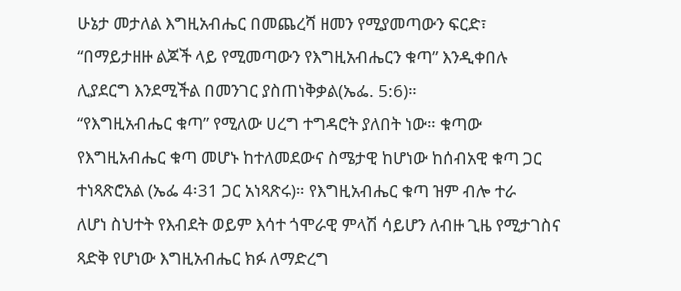ሁኔታ መታለል እግዚአብሔር በመጨረሻ ዘመን የሚያመጣውን ፍርድ፣
“በማይታዘዙ ልጆች ላይ የሚመጣውን የእግዚአብሔርን ቁጣ” እንዲቀበሉ
ሊያደርግ እንደሚችል በመንገር ያስጠነቅቃል(ኤፌ. 5:6)።
“የእግዚአብሔር ቁጣ” የሚለው ሀረግ ተግዳሮት ያለበት ነው። ቁጣው
የእግዚአብሔር ቁጣ መሆኑ ከተለመደውና ስሜታዊ ከሆነው ከሰብአዊ ቁጣ ጋር
ተነጻጽሮአል (ኤፌ 4፡31 ጋር አነጻጽሩ)። የእግዚአብሔር ቁጣ ዝም ብሎ ተራ
ለሆነ ስህተት የእብደት ወይም እሳተ ጎሞራዊ ምላሽ ሳይሆን ለብዙ ጊዜ የሚታገስና
ጻድቅ የሆነው እግዚአብሔር ክፉ ለማድረግ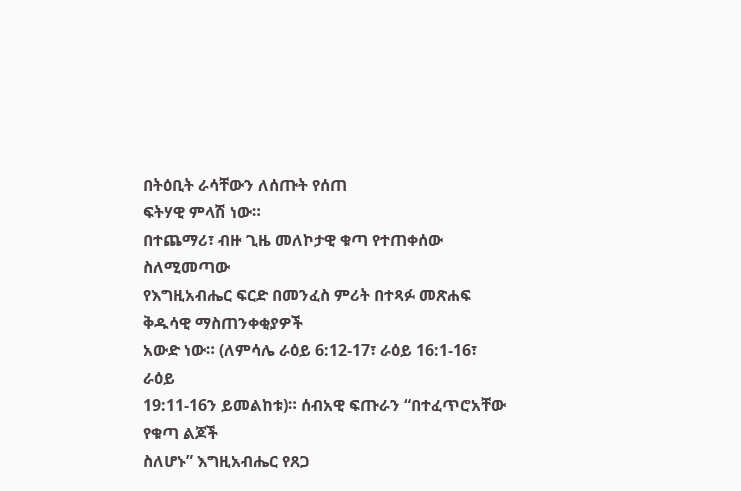በትዕቢት ራሳቸውን ለሰጡት የሰጠ
ፍትሃዊ ምላሽ ነው።
በተጨማሪ፣ ብዙ ጊዜ መለኮታዊ ቁጣ የተጠቀሰው ስለሚመጣው
የእግዚአብሔር ፍርድ በመንፈስ ምሪት በተጻፉ መጽሐፍ ቅዱሳዊ ማስጠንቀቂያዎች
አውድ ነው። (ለምሳሌ ራዕይ 6:12-17፣ ራዕይ 16:1-16፣ ራዕይ
19:11-16ን ይመልከቱ)። ሰብአዊ ፍጡራን “በተፈጥሮአቸው የቁጣ ልጆች
ስለሆኑ” እግዚአብሔር የጸጋ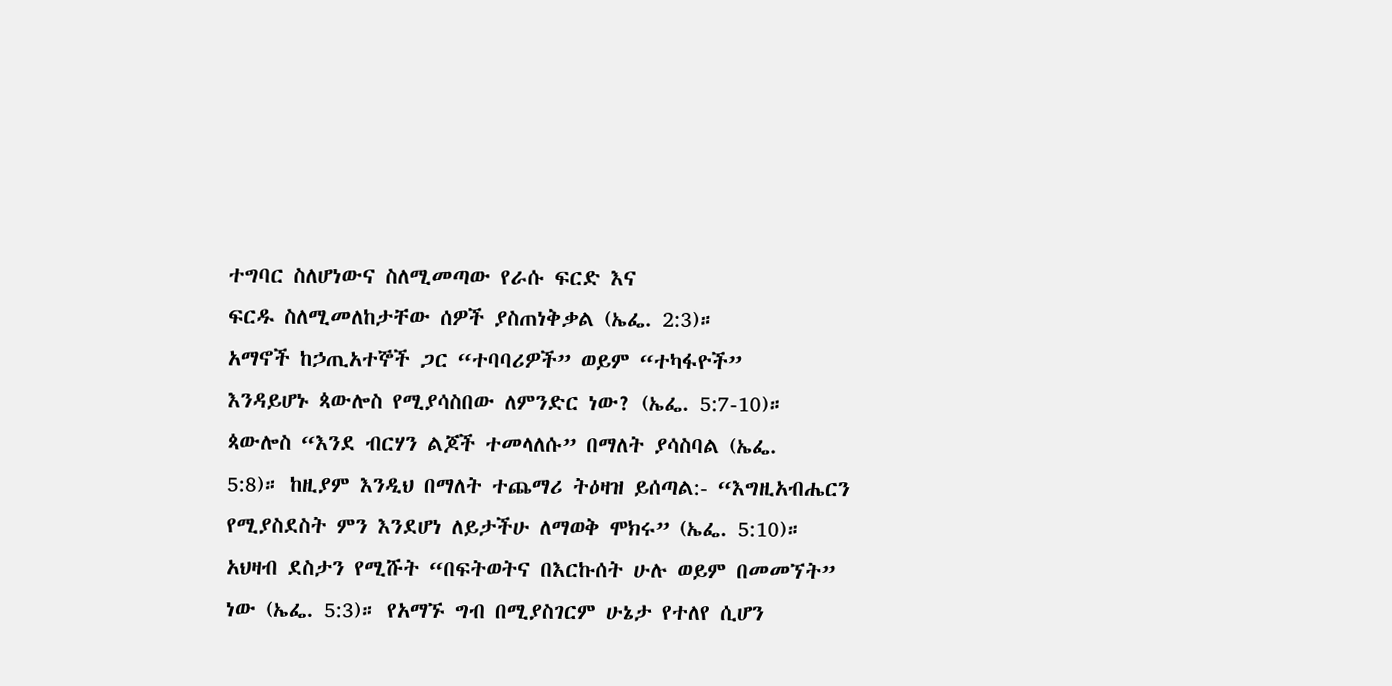ተግባር ስለሆነውና ስለሚመጣው የራሱ ፍርድ እና
ፍርዱ ስለሚመለከታቸው ሰዎች ያስጠነቅቃል (ኤፌ. 2:3)።
አማኖች ከኃጢአተኞች ጋር “ተባባሪዎች” ወይም “ተካፋዮች”
እንዳይሆኑ ጳውሎስ የሚያሳስበው ለምንድር ነው? (ኤፌ. 5:7-10)።
ጳውሎስ “እንደ ብርሃን ልጆች ተመላለሱ” በማለት ያሳስባል (ኤፌ.
5:8)። ከዚያም እንዲህ በማለት ተጨማሪ ትዕዛዝ ይሰጣል:- “እግዚአብሔርን
የሚያስደስት ምን እንደሆነ ለይታችሁ ለማወቅ ሞክሩ” (ኤፌ. 5:10)።
አህዛብ ደስታን የሚሹት “በፍትወትና በእርኩሰት ሁሉ ወይም በመመኘት”
ነው (ኤፌ. 5:3)። የአማኙ ግብ በሚያስገርም ሁኔታ የተለየ ሲሆን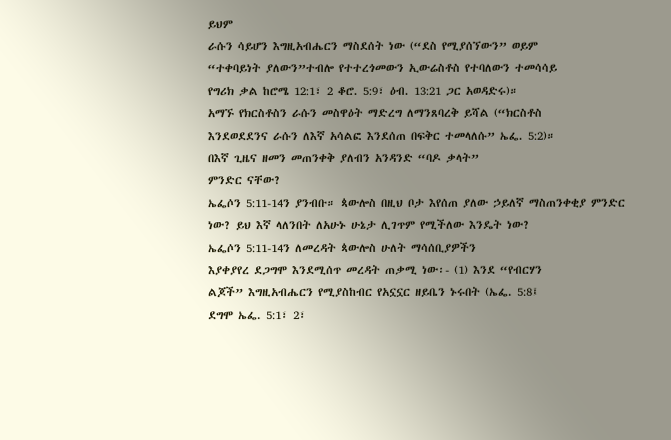ይህም
ራሱን ሳይሆን እግዚአብሔርን ማስደሰት ነው (“ደስ የሚያሰኘውን” ወይም
“ተቀባይነት ያለውን”ተብሎ የተተረጎመውን ኢውሬስቶስ የተባለውን ተመሳሳይ
የግሪክ ቃል ከሮሜ 12:1፣ 2 ቆሮ. 5:9፣ ዕብ. 13:21 ጋር አወዳድሩ)።
አማኙ የክርስቶስን ራሱን መስዋዕት ማድረግ ለማንጸባረቅ ይሻል (“ክርስቶስ
እንደወደደንና ራሱን ለእኛ አሳልፎ እንደሰጠ በፍቅር ተመላለሱ” ኤፌ. 5:2)።
በእኛ ጊዜና ዘመን መጠንቀቅ ያለብን አንዳንድ “ባዶ ቃላት”
ምንድር ናቸው?
ኤፌሶን 5:11-14ን ያንብቡ። ጳውሎስ በዚህ ቦታ እየሰጠ ያለው ኃይለኛ ማስጠንቀቂያ ምንድር ነው? ይህ እኛ ላለንበት ለአሁኑ ሁኔታ ሊገጥም የሚችለው እንዴት ነው?
ኤፌሶን 5:11-14ን ለመረዳት ጳውሎስ ሁለት ማሳሰቢያዎችን
እያቀያየረ ደጋግሞ እንደሚሰጥ መረዳት ጠቃሚ ነው፡- (1) እንደ “የብርሃን
ልጆች” እግዚአብሔርን የሚያስከብር የአኗኗር ዘይቤን ኑሩበት (ኤፌ. 5:8፤
ደግሞ ኤፌ. 5:1፣ 2፣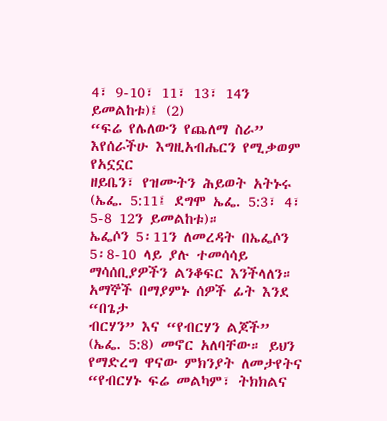4፣ 9-10፣ 11፣ 13፣ 14ን ይመልከቱ)፤ (2)
“ፍሬ የሌለውን የጨለማ ስራ” እየሰራችሁ እግዚአብሔርን የሚቃወም የአኗኗር
ዘይቤን፣ የዝሙትን ሕይወት አትኑሩ (ኤፌ. 5:11፤ ደግሞ ኤፌ. 5:3፣ 4፣
5-8 12ን ይመልከቱ)።
ኤፌሶን 5፡11ን ለመረዳት በኤፌሶን 5፡8-10 ላይ ያሉ ተመሳሳይ
ማሳሰቢያዎችን ልንቆፍር እንችላለን። አማኞች በማያምኑ ሰዎች ፊት እንደ “በጌታ
ብርሃን” እና “የብርሃን ልጆች” (ኤፌ. 5:8) መኖር አለባቸው። ይህን
የማድረግ ዋናው ምክንያት ለመታየትና “የብርሃኑ ፍሬ መልካም፣ ትክክልና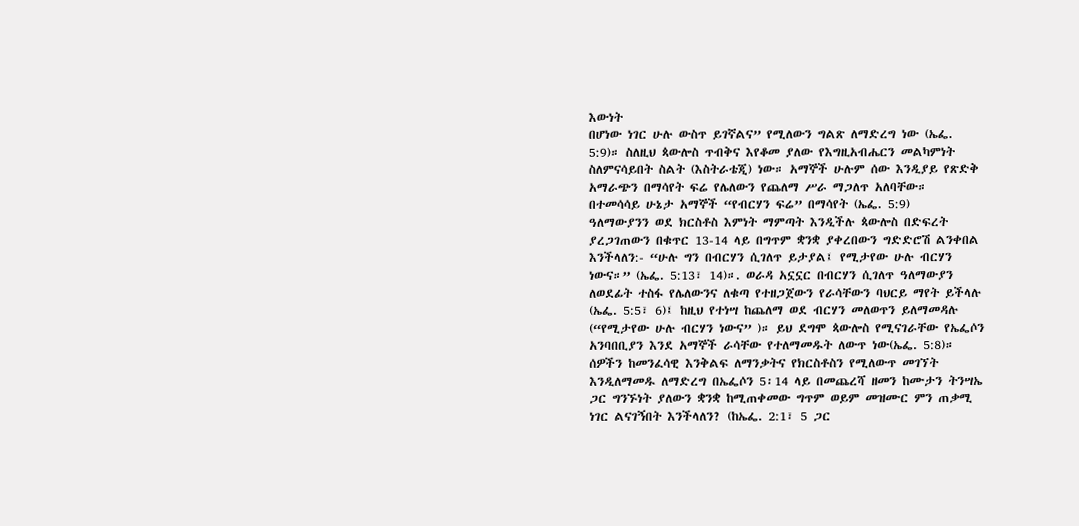እውነት
በሆነው ነገር ሁሉ ውስጥ ይገኛልና” የሚለውን ግልጽ ለማድረግ ነው (ኤፌ.
5:9)። ስለዚህ ጳውሎስ ጥብቅና እየቆመ ያለው የእግዚአብሔርን መልካምነት
ስለምናሳይበት ስልት (እስትራቴጂ) ነው። አማኞች ሁሉም ሰው እንዲያይ የጽድቅ
አማራጭን በማሳየት ፍሬ የሌለውን የጨለማ ሥራ ማጋለጥ አለባቸው።
በተመሳሳይ ሁኔታ አማኞች “የብርሃን ፍሬ” በማሳየት (ኤፌ. 5:9)
ዓለማውያንን ወደ ክርስቶስ እምነት ማምጣት እንዲችሉ ጳውሎስ በድፍረት
ያረጋገጠውን በቁጥር 13-14 ላይ በግጥም ቋንቋ ያቀረበውን ግድድሮሽ ልንቀበል
እንችላለን:- “ሁሉ ግን በብርሃን ሲገለጥ ይታያል፤ የሚታየው ሁሉ ብርሃን
ነውና።” (ኤፌ. 5:13፣ 14)።. ወራዳ አኗኗር በብርሃን ሲገለጥ ዓለማውያን
ለወደፊት ተስፋ የሌለውንና ለቁጣ የተዘጋጀውን የራሳቸውን ባህርይ ማየት ይችላሉ
(ኤፌ. 5:5፣ 6)፤ ከዚህ የተነሣ ከጨለማ ወደ ብርሃን መለወጥን ይለማመዳሉ
(“የሚታየው ሁሉ ብርሃን ነውና” )። ይህ ደግሞ ጳውሎስ የሚናገራቸው የኤፌሶን
አንባበቢያን እንደ አማኞች ራሳቸው የተለማመዱት ለውጥ ነው(ኤፌ. 5:8)።
ሰዎችን ከመንፈሳዊ እንቅልፍ ለማንቃትና የክርስቶስን የሚለውጥ መገኘት
እንዲለማመዱ ለማድረግ በኤፌሶን 5፡14 ላይ በመጨረሻ ዘመን ከሙታን ትንሣኤ
ጋር ግንኙነት ያለውን ቋንቋ ከሚጠቀመው ግጥም ወይም መዝሙር ምን ጠቃሚ
ነገር ልናገኝበት እንችላለን? (ከኤፌ. 2:1፣ 5 ጋር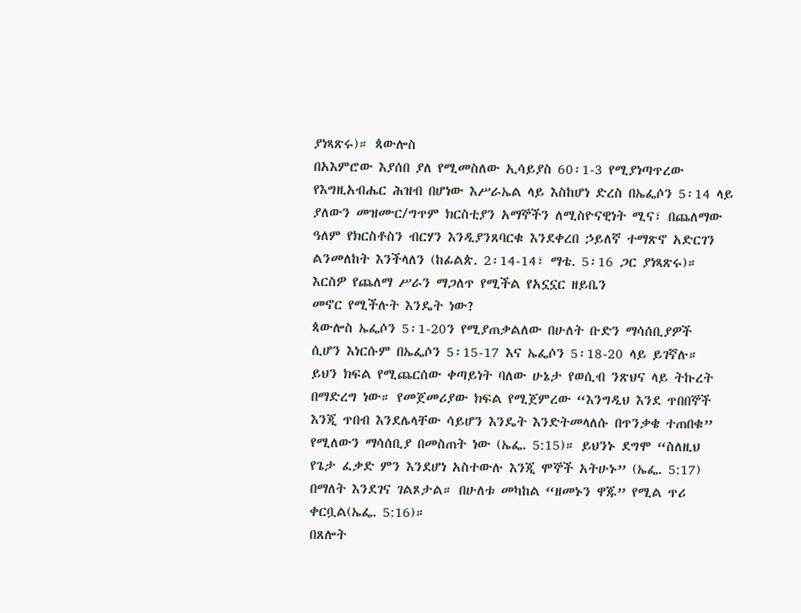ያነጻጽሩ)። ጳውሎስ
በአእምሮው እያሰበ ያለ የሚመስለው ኢሳይያስ 60፡1-3 የሚያነጣጥረው
የእግዚአብሔር ሕዝብ በሆነው እሥራኤል ላይ እስከሆነ ድረስ በኤፌሶን 5፡14 ላይ
ያለውን መዝሙር/ግጥም ክርስቲያን አማኞችን ለሚስዮናዊነት ሚና፣ በጨለማው
ዓለም የክርስቶስን ብርሃን እንዲያንጸባርቁ እንደቀረበ ኃይለኛ ተማጽኖ አድርገን
ልንመለከት እንችላለን (ከፊልጵ. 2፡14-14፣ ማቴ. 5፡16 ጋር ያነጻጽሩ)።
እርስዎ የጨለማ ሥራን ማጋለጥ የሚችል የአኗኗር ዘይቤን
መኖር የሚችሉት እንዴት ነው?
ጳውሎስ ኤፌሶን 5፡1-20ን የሚያጠቃልለው በሁለት ቡድን ማሳሰቢያዎች
ሲሆን እነርሱም በኤፌሶን 5፡15-17 እና ኤፌሶን 5፡18-20 ላይ ይገኛሉ።
ይህን ክፍል የሚጨርሰው ቀጣይነት ባለው ሁኔታ የወሲብ ንጽህና ላይ ትኩረት
በማድረግ ነው። የመጀመሪያው ክፍል የሚጀምረው “እንግዲህ እንደ ጥበበኞች
እንጂ ጥበብ እንደሌላቸው ሳይሆን እንዴት እንድትመላለሱ በጥንቃቄ ተጠበቁ”
የሚለውን ማሳሰቢያ በመስጠት ነው (ኤፌ. 5:15)። ይህንኑ ደግሞ “ስለዚህ
የጌታ ፈቃድ ምን እንደሆነ አስተውሉ እንጂ ሞኞች አትሁኑ” (ኤፌ. 5:17)
በማለት እንደገና ገልጾታል። በሁለቱ መካከል “ዘመኑን ዋጁ” የሚል ጥሪ
ቀርቧል(ኤፌ. 5:16)።
በጸሎት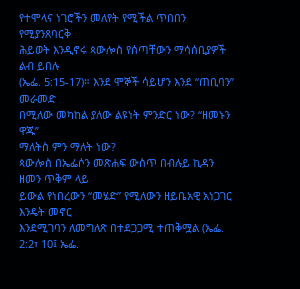የተሞላና ነገሮችን መለየት የሚችል ጥበበን የሚያንጸባርቅ
ሕይወት እንዲኖሩ ጳውሎስ የሰጣቸውን ማሳሰቢያዎች ልብ ይበሉ
(ኤፌ. 5:15-17)። እንደ ሞኞች ሳይሆን እንደ “ጠቢባን” መራመድ
በሚለው መካከል ያለው ልዩነት ምንድር ነው? “ዘመኑን ዋጁ”
ማለትስ ምን ማለት ነው?
ጳውሎስ በኤፌሶን መጽሐፍ ውስጥ በብሉይ ኪዳን ዘመን ጥቅም ላይ
ይውል የነበረውን “መሄድ” የሚለውን ዘይቤአዊ አነጋገር እንዴት መኖር
እንደሚገባን ለመግለጽ በተደጋጋሚ ተጠቅሟል (ኤፌ. 2:2፣ 10፤ ኤፌ.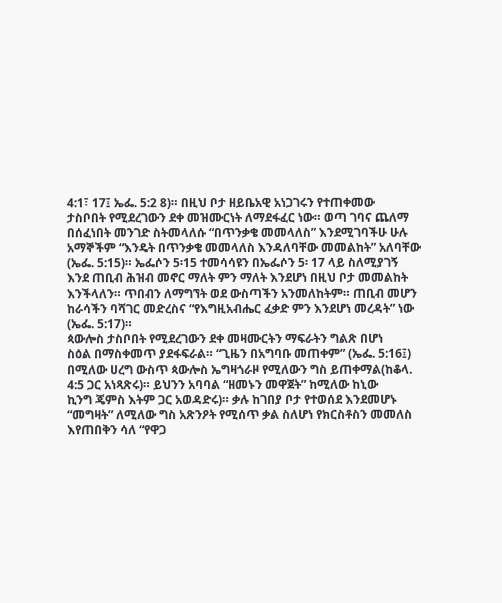4:1፣ 17፤ ኤፌ. 5:2 8)። በዚህ ቦታ ዘይቤአዊ አነጋገሩን የተጠቀመው
ታስቦበት የሚደረገውን ደቀ መዝሙርነት ለማደፋፈር ነው። ወጣ ገባና ጨለማ
በሰፈነበት መንገድ ስትመላለሱ “በጥንቃቄ መመላለስ” እንደሚገባችሁ ሁሉ
አማኞችም “እንዴት በጥንቃቄ መመላለስ እንዳለባቸው መመልከት” አለባቸው
(ኤፌ. 5:15)። ኤፌሶን 5፡15 ተመሳሳዩን በኤፌሶን 5፡ 17 ላይ ስለሚያገኝ
እንደ ጠቢብ ሕዝብ መኖር ማለት ምን ማለት እንደሆነ በዚህ ቦታ መመልከት
እንችላለን። ጥበብን ለማግኘት ወደ ውስጣችን አንመለከትም። ጠቢብ መሆን
ከራሳችን ባሻገር መድረስና “የእግዚአብሔር ፈቃድ ምን እንደሆነ መረዳት” ነው
(ኤፌ. 5:17)።
ጳውሎስ ታስቦበት የሚደረገውን ደቀ መዛሙርትን ማፍራትን ግልጽ በሆነ
ስዕል በማስቀመጥ ያደፋፍራል። “ጊዜን በአግባቡ መጠቀም” (ኤፌ. 5:16፤)
በሚለው ሀረግ ውስጥ ጳውሎስ ኤግዛጎራዞ የሚለውን ግስ ይጠቀማል(ከቆላ.
4:5 ጋር አነጻጽሩ)። ይህንን አባባል “ዘመኑን መዋጀት” ከሚለው ከኒው
ኪንግ ጄምስ እትም ጋር አወዳድሩ)። ቃሉ ከገበያ ቦታ የተወሰደ እንደመሆኑ
“መግዛት” ለሚለው ግስ አጽንዖት የሚሰጥ ቃል ስለሆነ የክርስቶስን መመለስ
እየጠበቅን ሳለ “የዋጋ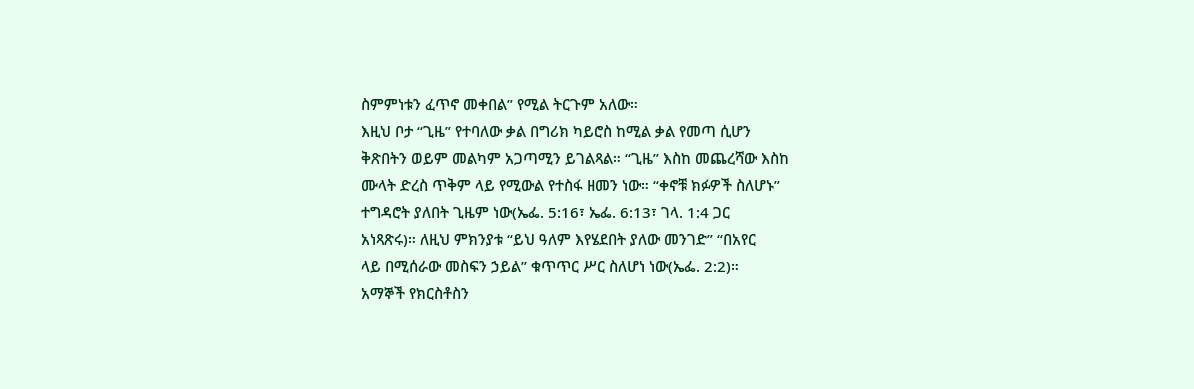ስምምነቱን ፈጥኖ መቀበል” የሚል ትርጉም አለው።
እዚህ ቦታ “ጊዜ” የተባለው ቃል በግሪክ ካይሮስ ከሚል ቃል የመጣ ሲሆን
ቅጽበትን ወይም መልካም አጋጣሚን ይገልጻል። “ጊዜ” እስከ መጨረሻው እስከ
ሙላት ድረስ ጥቅም ላይ የሚውል የተስፋ ዘመን ነው። “ቀኖቹ ክፉዎች ስለሆኑ”
ተግዳሮት ያለበት ጊዜም ነው(ኤፌ. 5:16፣ ኤፌ. 6:13፣ ገላ. 1:4 ጋር
አነጻጽሩ)። ለዚህ ምክንያቱ “ይህ ዓለም እየሄደበት ያለው መንገድ” “በአየር
ላይ በሚሰራው መስፍን ኃይል” ቁጥጥር ሥር ስለሆነ ነው(ኤፌ. 2:2)።
አማኞች የክርስቶስን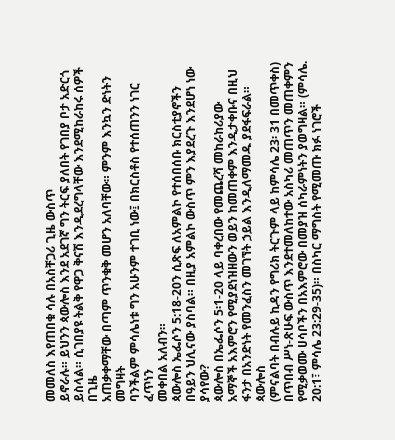መመለስ እየጠበቁ ሳሉ በአስቸጋሪ ጊዜ ውስጥ
ይኖራሉ። ይህንን ጳውሎስ እንደ አደገኛ ግን ትርፍ ያለበት የገበያ ቦታ አድርጎ
ይስላል። ሲገበያዩ ትልቅ የዋጋ ቅናሽ እንዲደረግላቸው እንደሚከራከሩ ሰዎች በጊዜ
አጠቃቀማቸው በጣም ጥንቁቅ መሆን አለባቸው። ምንም እንኳን ድነትን መግዛት
ባንችልም ምሳሌነቱ ግን አሁንም ተገቢ ነው፤ በክርስቶስ የተሰጠንን ነገር ፈጥነን
መቀበል አለብን።
ጳውሎስ ኤፌሶን 5:18-20ን ሲጽፍ ለአምልኮ የተሰበሰቡ ክርስቲያኖችን በዓይን ህሊናው ያስባል። በዚያ አምልኮ ውስጥ ምን እያደረጉ እንደሆነ ነው ያሳየው?
ጳውሎስ በኤፌሶን 5፡1-20 ላይ ባቀረበው የመጨረሻ መከራከሪያው
አማኞች አእምሮን የሚያደነዝዘውን ወይን ከመጠቀም እንዲታቀቡና በዚህ
ፋንታ በአንድነት የመንፈስን መገኘት ኃይል እንዲለማመዱ ያደፋፍራል። ጳውሎስ
(ምናልባት በብሉይ ኪዳን የግሪክ ትርጉም ላይ ከምሳሌ 23፡ 31 በመጥቀስ)
በጥበብ ሥነ-ጽሁፍ ውስጥ እንደተመለከተው አስካሪ መጠጥን መጠቀምን
የሚቃወሙ ሀሳቦችን በአእምሮው በመያዝ ሰካራምነትን ያወግዛል። (ምሳሌ.
20:1፣ ምሳሌ 23:29-35)። በስካር ማግስት የሚመጡ ክፉ ነገሮች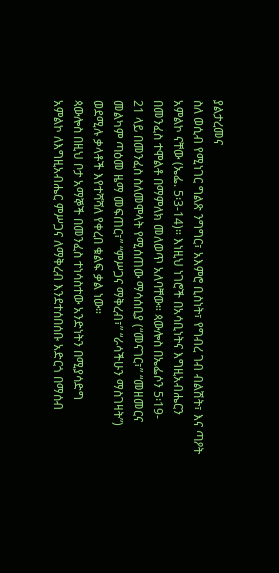ያልታረመና
ስለ ወሲብ የሚነገር ግልጽ ንግግር፣ አእምሮ ቢስነት፣ የግብረ ገብ ብልሽት፣ እና ጣዖት
አምልኮ ናቸው (ኤፌ. 5፡3-14)። እነዚህ ነገሮች በአሳቢነትና እግዚአብሔርን
በመንፈስ ተሞልቶ በማምለክ መለወጥ አለባቸው። ጳውሎስ በኤፌሶን 5፡19-
21 ላይ በመንፈስ ስለመሞላት የሚሰጠው ማሳሰቢያ (“መናገር፣” “መዘመርና
መልካም ጣዕመ ዜማ መፍጠር፣” “ምሥጋና ማቅረብ፣” “ራሳችሁን ማስገዛት”)
ወደሚሉ ቃላቶች እየተሻሻለ የቀረበ ቁልፍ ቃል ነው።
ጳውሎስ በዚህ ቦታ አማኞች በመንፈስ ተነሳስተው አንድነትን በሚያሳድግ
አምልኮ ለእግዚአብሔር ምሥጋና ለማቅረብ እንደተሰበሰቡ አድርጎ በማሰብ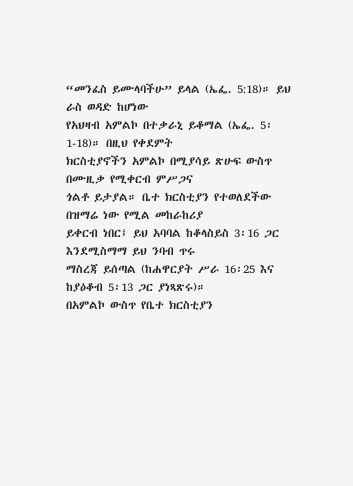“መንፈስ ይሙላባችሁ” ይላል (ኤፌ. 5:18)። ይህ ራስ ወዳድ ከሆነው
የአህዛብ አምልኮ በተቃራኒ ይቆማል (ኤፌ. 5፡1-18)። በዚህ የቀደምት
ክርስቲያኖችን አምልኮ በሚያሳይ ጽሁፍ ውስጥ በሙዚቃ የሚቀርብ ምሥጋና
ጎልቶ ይታያል። ቤተ ክርስቲያን የተወለደችው በዝማሬ ነው የሚል መከራከሪያ
ይቀርብ ነበር፤ ይህ አባባል ከቆላስይስ 3፡16 ጋር እንደሚስማማ ይህ ንባብ ጥሩ
ማስረጃ ይሰጣል (ከሐዋርያት ሥራ 16፡25 እና ከያዕቆብ 5፡13 ጋር ያነጻጽሩ)።
በአምልኮ ውስጥ የቤተ ክርስቲያን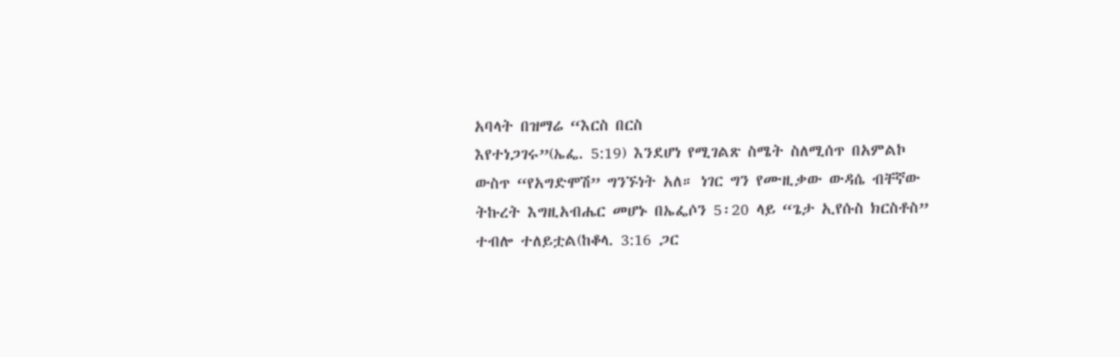አባላት በዝማሬ “እርስ በርስ
እየተነጋገሩ”(ኤፌ. 5:19) እንደሆነ የሚገልጽ ስሜት ስለሚሰጥ በአምልኮ
ውስጥ “የአግድሞሽ” ግንኙነት አለ። ነገር ግን የሙዚቃው ውዳሴ ብቸኛው
ትኩረት እግዚአብሔር መሆኑ በኤፌሶን 5፡20 ላይ “ጌታ ኢየሱስ ክርስቶስ”
ተብሎ ተለይቷል(ከቆላ. 3:16 ጋር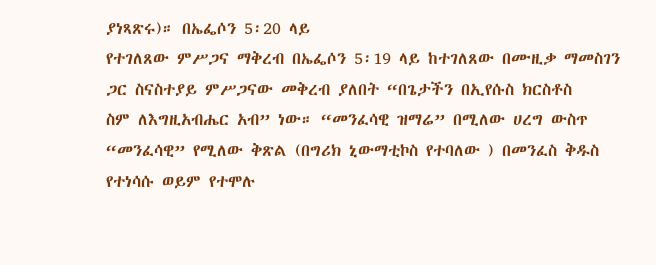ያነጻጽሩ)። በኤፌሶን 5፡20 ላይ
የተገለጸው ምሥጋና ማቅረብ በኤፌሶን 5፡19 ላይ ከተገለጸው በሙዚቃ ማመስገን
ጋር ስናስተያይ ምሥጋናው መቅረብ ያለበት “በጌታችን በኢየሱስ ክርስቶስ
ስም ለእግዚአብሔር አብ” ነው። “መንፈሳዊ ዝማሬ” በሚለው ሀረግ ውስጥ
“መንፈሳዊ” የሚለው ቅጽል (በግሪክ ኒውማቲኮስ የተባለው ) በመንፈስ ቅዱስ
የተነሳሱ ወይም የተሞሉ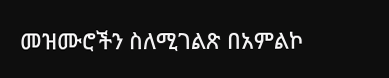መዝሙሮችን ስለሚገልጽ በአምልኮ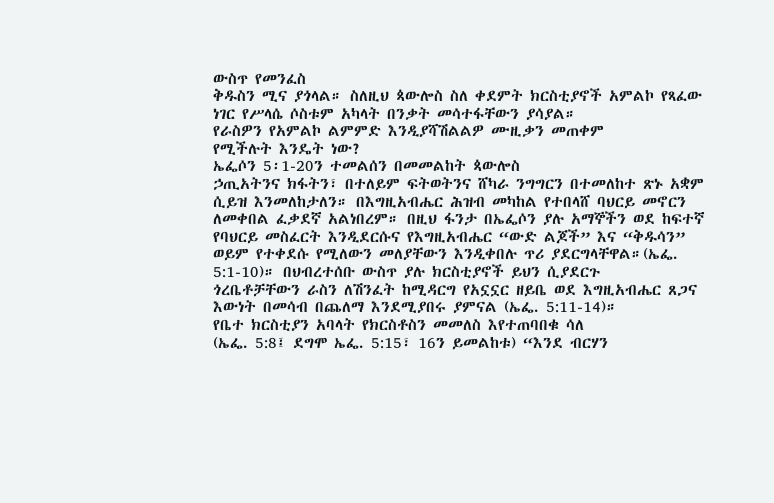ውስጥ የመንፈስ
ቅዱስን ሚና ያጎላል። ስለዚህ ጳውሎስ ስለ ቀደምት ክርስቲያኖች አምልኮ የጻፈው
ነገር የሥላሴ ሶስቱም አካላት በንቃት መሳተፋቸውን ያሳያል።
የራስዎን የአምልኮ ልምምድ እንዲያሻሽልልዎ ሙዚቃን መጠቀም
የሚችሉት እንዴት ነው?
ኤፌሶን 5፡1-20ን ተመልሰን በመመልከት ጳውሎስ
ኃጢአትንና ክፋትን፣ በተለይም ፍትወትንና ሸካራ ንግግርን በተመለከተ ጽኑ አቋም
ሲይዝ እንመለከታለን። በእግዚአብሔር ሕዝብ መካከል የተበላሸ ባህርይ መኖርን
ለመቀበል ፈቃደኛ አልነበረም። በዚህ ፋንታ በኤፌሶን ያሉ አማኞችን ወደ ከፍተኛ
የባህርይ መስፈርት እንዲደርሱና የእግዚአብሔር “ውድ ልጆች” እና “ቅዱሳን”
ወይም የተቀደሱ የሚለውን መለያቸውን እንዲቀበሉ ጥሪ ያደርግላቸዋል።(ኤፌ.
5:1-10)። በህብረተሰቡ ውስጥ ያሉ ክርስቲያኖች ይህን ሲያደርጉ
ጎረቤቶቻቸውን ራስን ለሽንፈት ከሚዳርግ የአኗኗር ዘይቤ ወደ እግዚአብሔር ጸጋና
እውነት በመሳብ በጨለማ እንደሚያበሩ ያምናል (ኤፌ. 5:11-14)።
የቤተ ክርስቲያን አባላት የክርስቶስን መመለስ እየተጠባበቁ ሳለ
(ኤፌ. 5:8፤ ደግሞ ኤፌ. 5:15፣ 16ን ይመልከቱ) “እንደ ብርሃን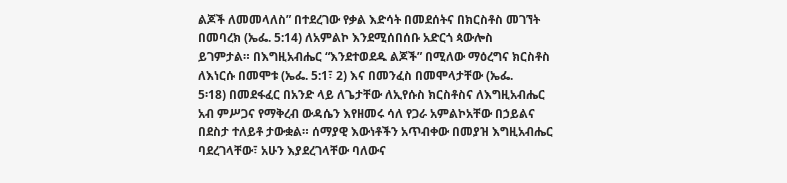ልጆች ለመመላለስ” በተደረገው የቃል እድሳት በመደሰትና በክርስቶስ መገኘት
በመባረክ (ኤፌ. 5:14) ለአምልኮ እንደሚሰበሰቡ አድርጎ ጳውሎስ
ይገምታል። በእግዚአብሔር “እንደተወደዱ ልጆች” በሚለው ማዕረግና ክርስቶስ
ለእነርሱ በመሞቱ (ኤፌ. 5:1፣ 2) እና በመንፈስ በመሞላታቸው (ኤፌ.
5፡18) በመደፋፈር በአንድ ላይ ለጌታቸው ለኢየሱስ ክርስቶስና ለእግዚአብሔር
አብ ምሥጋና የማቅረብ ውዳሴን እየዘመሩ ሳለ የጋራ አምልኮአቸው በኃይልና
በደስታ ተለይቶ ታውቋል። ሰማያዊ እውነቶችን አጥብቀው በመያዝ እግዚአብሔር
ባደረገላቸው፣ አሁን እያደረገላቸው ባለውና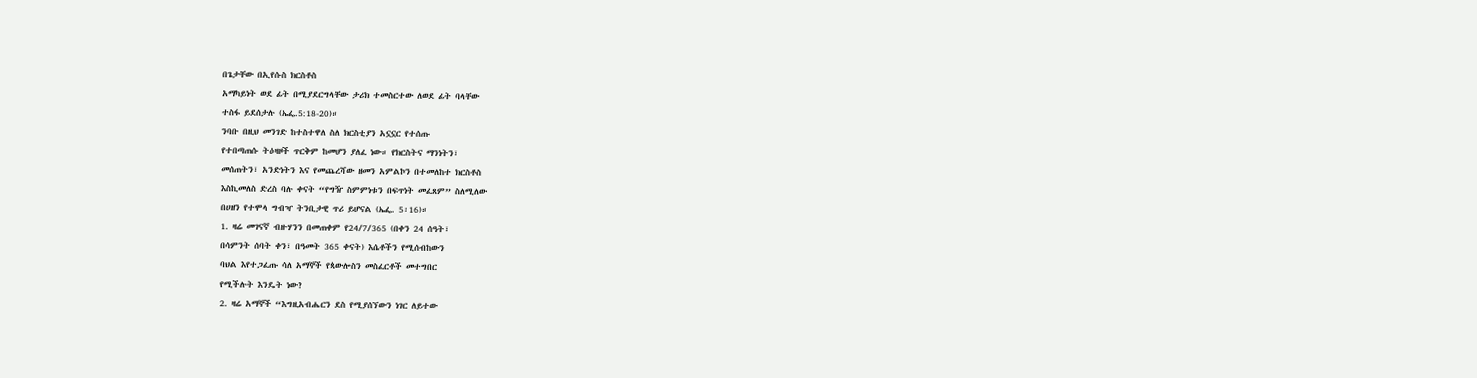በጌታቸው በኢየሱስ ክርስቶስ
አማካይነት ወደ ፊት በሚያደርግላቸው ታሪክ ተመስርተው ለወደ ፊት ባላቸው
ተስፋ ይደሰታሉ (ኤፌ.5:18-20)።
ንባቡ በዚህ መንገድ ከተስተዋለ ስለ ክርስቲያን አኗኗር የተሰጡ
የተበጣጠሱ ትዕዛዞች ጥርቅም ከመሆን ያለፈ ነው። የክርስትና ማንነትን፣
መሰጠትን፣ አንድነትን እና የመጨረሻው ዘመን አምልኮን በተመለከተ ክርስቶስ
እስኪመለስ ድረስ ባሉ ቀናት “የግዥ ስምምነቱን በፍጥነት መፈጸም” ስለሚለው
በሀዘን የተሞላ ግብዣ ትንቢታዊ ጥሪ ይሆናል (ኤፌ. 5፡16)።
1. ዛሬ መገናኛ ብዙሃንን በመጠቀም የ24/7/365 (በቀን 24 ሰዓት፣
በሳምንት ሰባት ቀን፣ በዓመት 365 ቀናት) እሴቶችን የሚሰብከውን
ባህል እየተጋፈጡ ሳለ አማኞች የጳውሎስን መስፈርቶች መተግበር
የሚችሉት እንዴት ነው?
2. ዛሬ አማኞች “እግዚአብሔርን ደስ የሚያሰኘውን ነገር ለይተው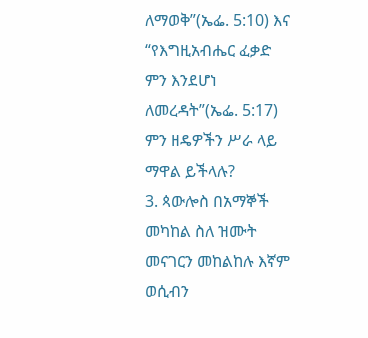ለማወቅ”(ኤፌ. 5:10) እና “የእግዚአብሔር ፈቃድ ምን እንደሆነ
ለመረዳት”(ኤፌ. 5:17) ምን ዘዴዎችን ሥራ ላይ ማዋል ይችላሉ?
3. ጳውሎስ በአማኞች መካከል ስለ ዝሙት መናገርን መከልከሉ እኛም
ወሲብን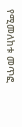የሚመለከቱ መጥፎ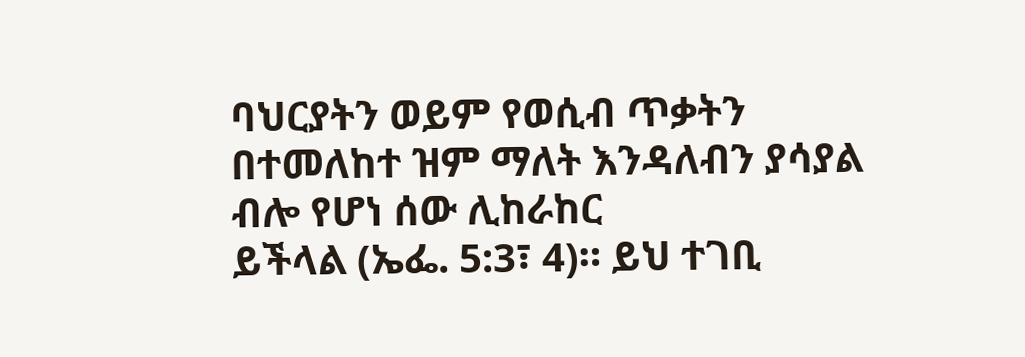ባህርያትን ወይም የወሲብ ጥቃትን
በተመለከተ ዝም ማለት እንዳለብን ያሳያል ብሎ የሆነ ሰው ሊከራከር
ይችላል (ኤፌ. 5:3፣ 4)። ይህ ተገቢ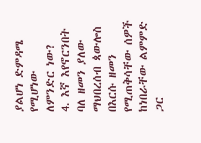ያልሆነ ድምዳሜ የሚሆነው
ለምንድር ነው?
4. እኛ እየኖርንበት ባለ ዘመን ያለው ማህበረሰብ ጳውሎስ በእርሱ ዘመን
የሚጠቅሳቸው ሰዎች ከነበራቸው ልምምድ ጋር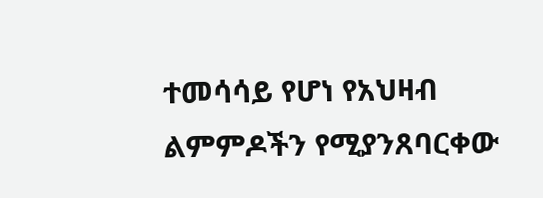ተመሳሳይ የሆነ የአህዛብ
ልምምዶችን የሚያንጸባርቀው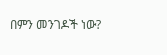በምን መንገዶች ነው?